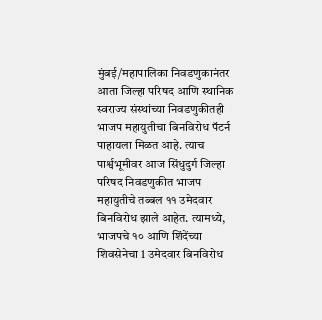मुंबई/महापालिका निवडणुकानंतर आता जिल्हा परिषद आणि स्थानिक स्वराज्य संस्थांच्या निवडणुकीतही भाजप महायुतीचा बिनविरोध पॅटर्न पाहायला मिळत आहे. त्याच पार्श्वभूमीवर आज सिंधुदुर्ग जिल्हा परिषद निवडणुकीत भाजप महायुतीचे तब्बल ११ उमेदवार बिनविरोध झाले आहेत. त्यामध्ये, भाजपचे १० आणि शिंदेंच्या शिवसेनेचा 1 उमेदवार बिनविरोध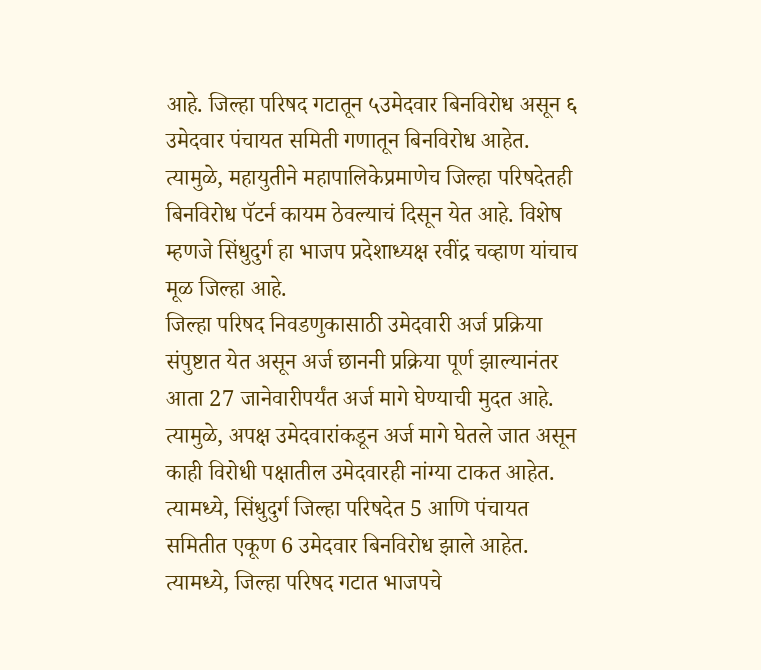आहे. जिल्हा परिषद गटातून ५उमेदवार बिनविरोध असून ६ उमेदवार पंचायत समिती गणातून बिनविरोध आहेत. त्यामुळे, महायुतीने महापालिकेप्रमाणेच जिल्हा परिषदेतही बिनविरोध पॅटर्न कायम ठेवल्याचं दिसून येत आहे. विशेष म्हणजे सिंधुदुर्ग हा भाजप प्रदेशाध्यक्ष रवींद्र चव्हाण यांचाच मूळ जिल्हा आहे.
जिल्हा परिषद निवडणुकासाठी उमेदवारी अर्ज प्रक्रिया संपुष्टात येत असून अर्ज छाननी प्रक्रिया पूर्ण झाल्यानंतर आता 27 जानेवारीपर्यंत अर्ज मागे घेण्याची मुदत आहे. त्यामुळे, अपक्ष उमेदवारांकडून अर्ज मागे घेतले जात असून काही विरोधी पक्षातील उमेदवारही नांग्या टाकत आहेत. त्यामध्ये, सिंधुदुर्ग जिल्हा परिषदेत 5 आणि पंचायत समितीत एकूण 6 उमेदवार बिनविरोध झाले आहेत. त्यामध्ये, जिल्हा परिषद गटात भाजपचे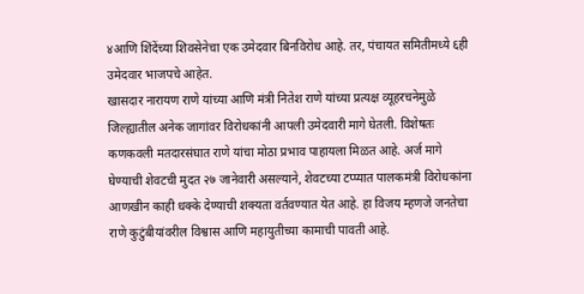४आणि शिंदेंच्या शिवसेनेचा एक उमेदवार बिनविरोध आहे. तर, पंचायत समितीमध्ये ६ही उमेदवार भाजपचे आहेत.
खासदार नारायण राणे यांच्या आणि मंत्री नितेश राणे यांच्या प्रत्यक्ष व्यूहरचनेमुळे जिल्ह्यातील अनेक जागांवर विरोधकांनी आपली उमेदवारी मागे घेतली. विशेषतः कणकवली मतदारसंघात राणे यांचा मोठा प्रभाव पाहायला मिळत आहे. अर्ज मागे घेण्याची शेवटची मुदत २७ जानेवारी असल्याने, शेवटच्या टप्प्यात पालकमंत्री विरोधकांना आणखीन काही धक्के देण्याची शक्यता वर्तवण्यात येत आहे. हा विजय म्हणजे जनतेचा राणे कुटुंबीयांवरील विश्वास आणि महायुतीच्या कामाची पावती आहे.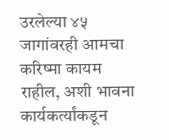उरलेल्या ४५ जागांवरही आमचा करिष्मा कायम राहील, अशी भावना कार्यकर्त्यांकडून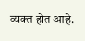व्यक्त होत आहे.